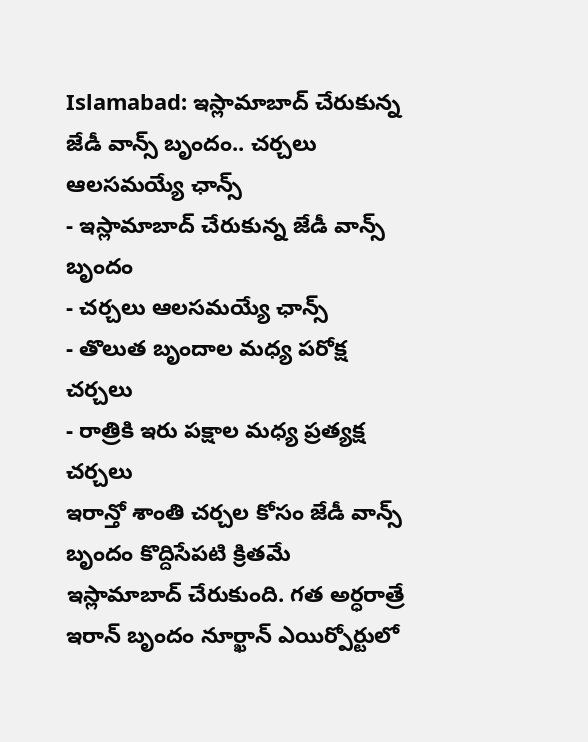Islamabad: ఇస్లామాబాద్ చేరుకున్న జేడీ వాన్స్ బృందం.. చర్చలు ఆలసమయ్యే ఛాన్స్
- ఇస్లామాబాద్ చేరుకున్న జేడీ వాన్స్ బృందం
- చర్చలు ఆలసమయ్యే ఛాన్స్
- తొలుత బృందాల మధ్య పరోక్ష చర్చలు
- రాత్రికి ఇరు పక్షాల మధ్య ప్రత్యక్ష చర్చలు
ఇరాన్తో శాంతి చర్చల కోసం జేడీ వాన్స్ బృందం కొద్దిసేపటి క్రితమే ఇస్లామాబాద్ చేరుకుంది. గత అర్ధరాత్రే ఇరాన్ బృందం నూర్ఖాన్ ఎయిర్పోర్టులో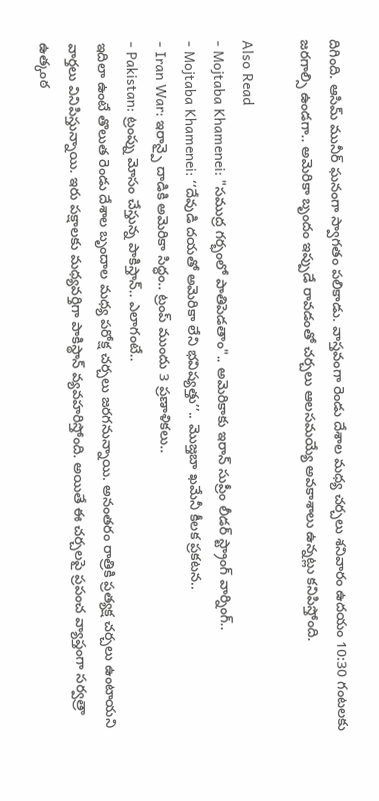దిగింది. ఆసిమ్ మునీర్ ఘనంగా స్వాగతం పలికాడు. వాస్తవంగా రెండు దేశాల మధ్య చర్చలు శనివారం ఉదయం 10:30 గంటలకు జరగాల్సి ఉండగా.. అమెరికా బృందం ఇప్పుడే రావడంతో చర్చలు ఆలసమయ్యే అవకాశాలు ఉన్నట్లు కనిపిస్తోంది.

Also Read
- Mojtaba Khamenei: "సముద్ర గర్భంలో పాతిపెడతాం".. అమెరికాకు ఇరాన్ సుప్రీం లీడర్ స్ట్రాంగ్ వార్నింగ్..
- Mojtaba Khamenei: ‘‘దేవుడి దయతో అమెరికా లేని భవిష్యత్తు’’.. మొజ్తబా ఖమేనీ కీలక ప్రకటన..
- Iran War: ఇరాన్పై దాడికి అమెరికా సిద్ధం.. ట్రంప్ ముందు 3 ప్రణాళికలు..
- Pakistan: ట్రంప్ను మోసం చేస్తున్న పాకిస్తాన్.. ఎలాగంటే..
ఇదిలా ఉంటే తొలుత రెండు దేశాల బృందాల మధ్య పరోక్ష చర్చలు జరగనున్నాయి. అనంతరం రాత్రికి ప్రత్యక్ష చర్చలు ఉంటాయని వార్తలు వినిపిస్తున్నాయి. ఇరు పక్షాలకు మధ్యవర్తిగా పాకిస్థాన్ వ్యవహరిస్తోంది. అయితే ఈ చర్చలపై ప్రపంచ వ్యాప్తంగా సర్వత్రా ఉత్కంఠ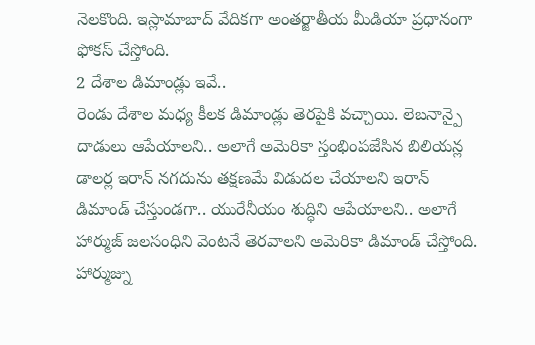నెలకొంది. ఇస్లామాబాద్ వేదికగా అంతర్జాతీయ మీడియా ప్రధానంగా ఫోకస్ చేస్తోంది.
2 దేశాల డిమాండ్లు ఇవే..
రెండు దేశాల మధ్య కీలక డిమాండ్లు తెరపైకి వచ్చాయి. లెబనాన్పై దాడులు ఆపేయాలని.. అలాగే అమెరికా స్తంభింపజేసిన బిలియన్ల డాలర్ల ఇరాన్ నగదును తక్షణమే విడుదల చేయాలని ఇరాన్ డిమాండ్ చేస్తుండగా.. యురేనీయం శుద్ధిని ఆపేయాలని.. అలాగే హార్ముజ్ జలసంధిని వెంటనే తెరవాలని అమెరికా డిమాండ్ చేస్తోంది. హార్ముజ్ను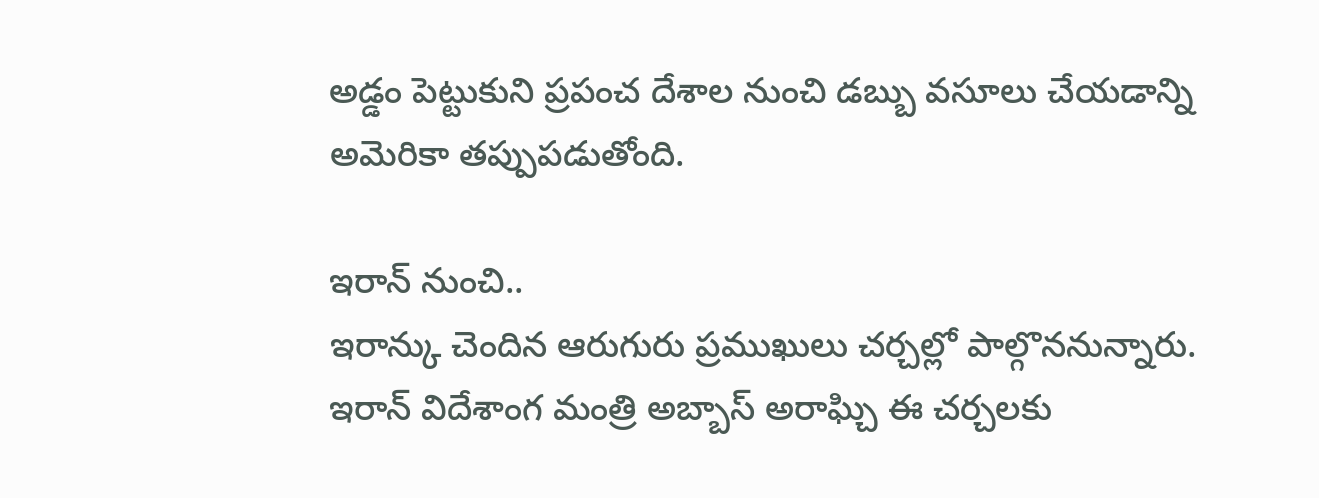అడ్డం పెట్టుకుని ప్రపంచ దేశాల నుంచి డబ్బు వసూలు చేయడాన్ని అమెరికా తప్పుపడుతోంది.

ఇరాన్ నుంచి..
ఇరాన్కు చెందిన ఆరుగురు ప్రముఖులు చర్చల్లో పాల్గొననున్నారు. ఇరాన్ విదేశాంగ మంత్రి అబ్బాస్ అరాఘ్చి ఈ చర్చలకు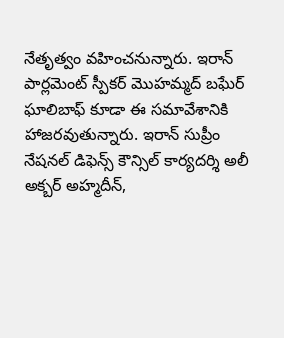నేతృత్వం వహించనున్నారు. ఇరాన్ పార్లమెంట్ స్పీకర్ మొహమ్మద్ బఘేర్ ఘాలిబాఫ్ కూడా ఈ సమావేశానికి హాజరవుతున్నారు. ఇరాన్ సుప్రీం నేషనల్ డిఫెన్స్ కౌన్సిల్ కార్యదర్శి అలీ అక్బర్ అహ్మదీన్,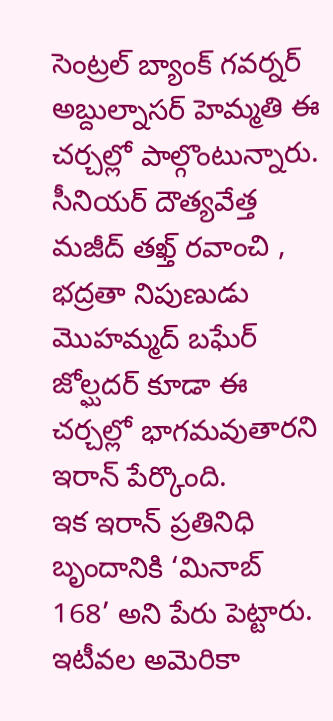సెంట్రల్ బ్యాంక్ గవర్నర్ అబ్దుల్నాసర్ హెమ్మతి ఈ చర్చల్లో పాల్గొంటున్నారు. సీనియర్ దౌత్యవేత్త మజీద్ తఖ్త్ రవాంచి , భద్రతా నిపుణుడు మొహమ్మద్ బఘేర్ జోల్ఘదర్ కూడా ఈ చర్చల్లో భాగమవుతారని ఇరాన్ పేర్కొంది.
ఇక ఇరాన్ ప్రతినిధి బృందానికి ‘మినాబ్ 168’ అని పేరు పెట్టారు. ఇటీవల అమెరికా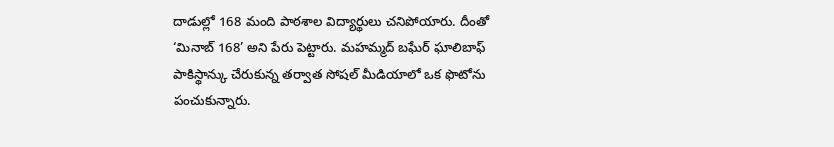దాడుల్లో 168 మంది పాఠశాల విద్యార్థులు చనిపోయారు. దీంతో ‘మినాబ్ 168’ అని పేరు పెట్టారు. మహమ్మద్ బఘేర్ ఘాలిబాఫ్ పాకిస్థాన్కు చేరుకున్న తర్వాత సోషల్ మీడియాలో ఒక ఫొటోను పంచుకున్నారు.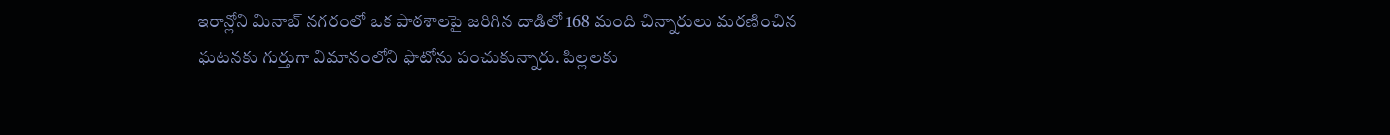ఇరాన్లోని మినాబ్ నగరంలో ఒక పాఠశాలపై జరిగిన దాడిలో 168 మంది చిన్నారులు మరణించిన ఘటనకు గుర్తుగా విమానంలోని ఫొటోను పంచుకున్నారు. పిల్లలకు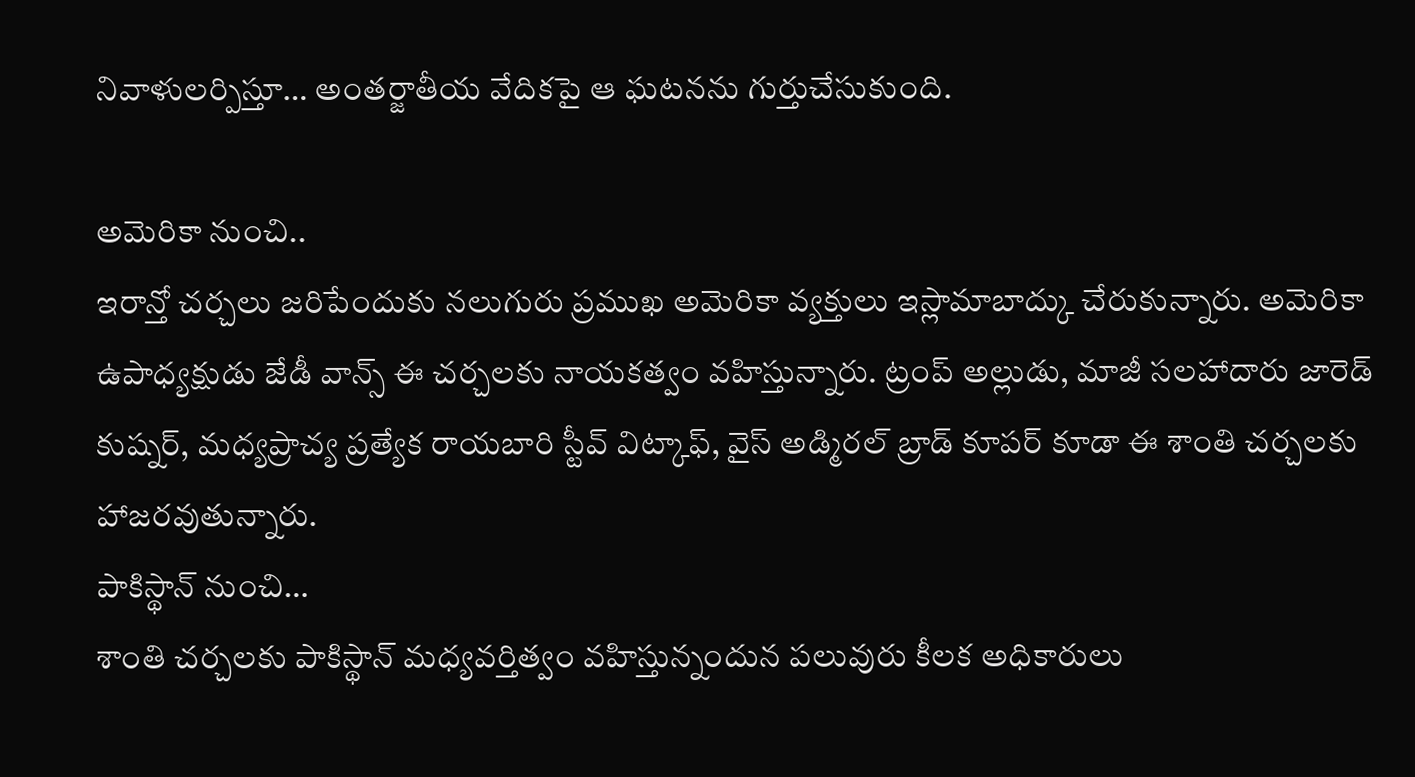నివాళులర్పిస్తూ… అంతర్జాతీయ వేదికపై ఆ ఘటనను గుర్తుచేసుకుంది.

అమెరికా నుంచి..
ఇరాన్తో చర్చలు జరిపేందుకు నలుగురు ప్రముఖ అమెరికా వ్యక్తులు ఇస్లామాబాద్కు చేరుకున్నారు. అమెరికా ఉపాధ్యక్షుడు జేడీ వాన్స్ ఈ చర్చలకు నాయకత్వం వహిస్తున్నారు. ట్రంప్ అల్లుడు, మాజీ సలహాదారు జారెడ్ కుష్నర్, మధ్యప్రాచ్య ప్రత్యేక రాయబారి స్టీవ్ విట్కాఫ్, వైస్ అడ్మిరల్ బ్రాడ్ కూపర్ కూడా ఈ శాంతి చర్చలకు హాజరవుతున్నారు.
పాకిస్థాన్ నుంచి…
శాంతి చర్చలకు పాకిస్థాన్ మధ్యవర్తిత్వం వహిస్తున్నందున పలువురు కీలక అధికారులు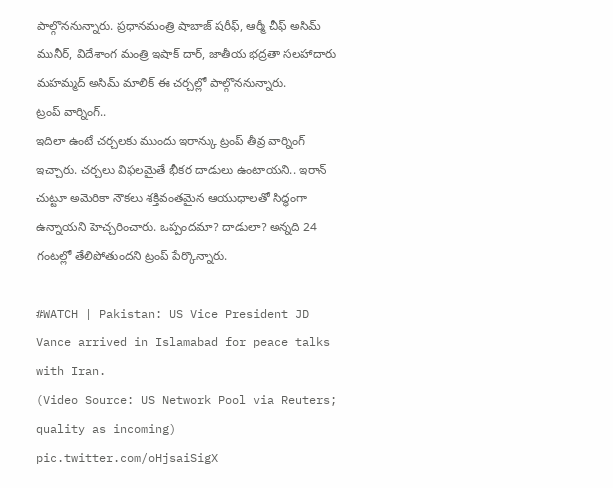పాల్గొననున్నారు. ప్రధానమంత్రి షాబాజ్ షరీఫ్, ఆర్మీ చీఫ్ అసిమ్ మునీర్, విదేశాంగ మంత్రి ఇషాక్ దార్, జాతీయ భద్రతా సలహాదారు మహమ్మద్ అసిమ్ మాలిక్ ఈ చర్చల్లో పాల్గొననున్నారు.
ట్రంప్ వార్నింగ్..
ఇదిలా ఉంటే చర్చలకు ముందు ఇరాన్కు ట్రంప్ తీవ్ర వార్నింగ్ ఇచ్చారు. చర్చలు విఫలమైతే భీకర దాడులు ఉంటాయని.. ఇరాన్ చుట్టూ అమెరికా నౌకలు శక్తివంతమైన ఆయుధాలతో సిద్ధంగా ఉన్నాయని హెచ్చరించారు. ఒప్పందమా? దాడులా? అన్నది 24 గంటల్లో తేలిపోతుందని ట్రంప్ పేర్కొన్నారు.

#WATCH | Pakistan: US Vice President JD Vance arrived in Islamabad for peace talks with Iran.
(Video Source: US Network Pool via Reuters; quality as incoming) pic.twitter.com/oHjsaiSigX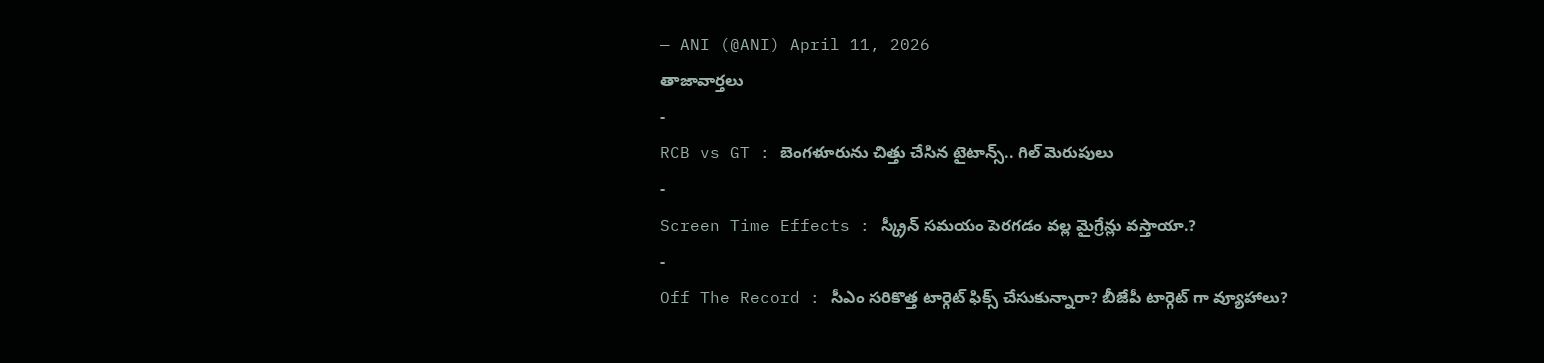— ANI (@ANI) April 11, 2026
తాజావార్తలు
-
RCB vs GT : బెంగళూరును చిత్తు చేసిన టైటాన్స్.. గిల్ మెరుపులు
-
Screen Time Effects : స్క్రీన్ సమయం పెరగడం వల్ల మైగ్రేన్లు వస్తాయా.?
-
Off The Record : సీఎం సరికొత్త టార్గెట్ ఫిక్స్ చేసుకున్నారా? బీజేపీ టార్గెట్ గా వ్యూహాలు?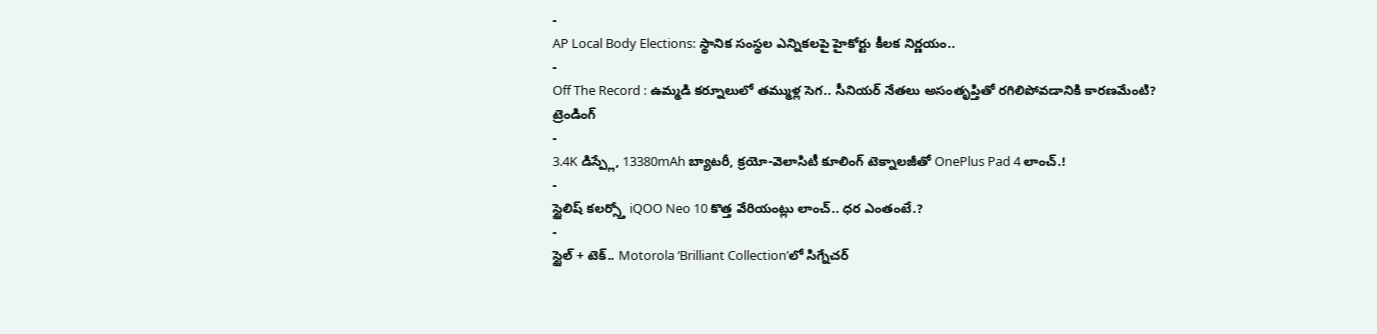-
AP Local Body Elections: స్థానిక సంస్థల ఎన్నికలపై హైకోర్టు కీలక నిర్ణయం..
-
Off The Record : ఉమ్మడి కర్నూలులో తమ్ముళ్ల సెగ.. సీనియర్ నేతలు అసంతృప్తితో రగిలిపోవడానికి కారణమేంటి?
ట్రెండింగ్
-
3.4K డిస్ప్లే, 13380mAh బ్యాటరీ, క్రయో-వెలాసిటీ కూలింగ్ టెక్నాలజీతో OnePlus Pad 4 లాంచ్.!
-
స్టైలిష్ కలర్స్తో iQOO Neo 10 కొత్త వేరియంట్లు లాంచ్.. ధర ఎంతంటే.?
-
స్టైల్ + టెక్.. Motorola ‘Brilliant Collection’లో సిగ్నేచర్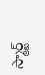స్మార్ట్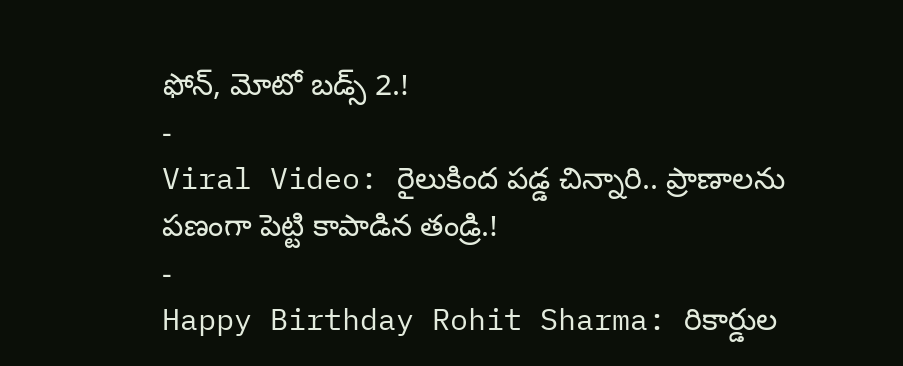ఫోన్, మోటో బడ్స్ 2.!
-
Viral Video: రైలుకింద పడ్డ చిన్నారి.. ప్రాణాలను పణంగా పెట్టి కాపాడిన తండ్రి.!
-
Happy Birthday Rohit Sharma: రికార్డుల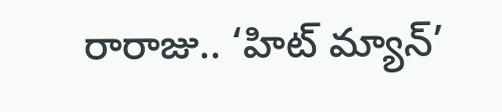రారాజు.. ‘హిట్ మ్యాన్’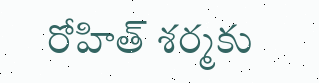రోహిత్ శర్మకు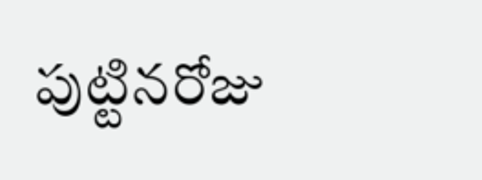పుట్టినరోజు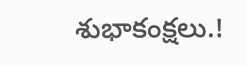శుభాకంక్షలు.!